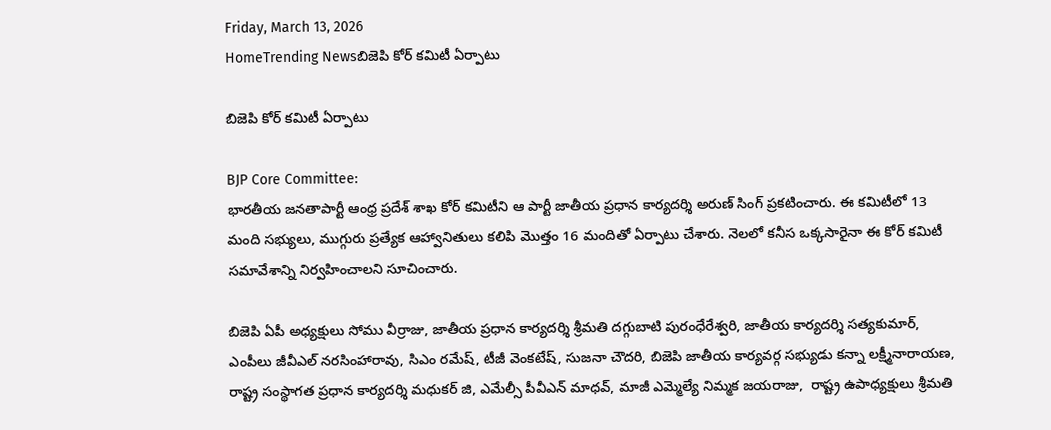Friday, March 13, 2026
HomeTrending Newsబిజెపి కోర్ కమిటీ ఏర్పాటు

బిజెపి కోర్ కమిటీ ఏర్పాటు

BJP Core Committee:
భారతీయ జనతాపార్టీ ఆంధ్ర ప్రదేశ్ శాఖ కోర్ కమిటీని ఆ పార్టీ జాతీయ ప్రధాన కార్యదర్శి అరుణ్ సింగ్ ప్రకటించారు. ఈ కమిటీలో 13 మంది సభ్యులు, ముగ్గురు ప్రత్యేక ఆహ్వానితులు కలిపి మొత్తం 16 మందితో ఏర్పాటు చేశారు. నెలలో కనీస ఒక్కసారైనా ఈ కోర్ కమిటీ సమావేశాన్ని నిర్వహించాలని సూచించారు.

బిజెపి ఏపీ అధ్యక్షులు సోము వీర్రాజు, జాతీయ ప్రధాన కార్యదర్శి శ్రీమతి దగ్గుబాటి పురంధేరేశ్వరి, జాతీయ కార్యదర్శి సత్యకుమార్, ఎంపీలు జీవీఎల్ నరసింహారావు, సిఎం రమేష్, టీజీ వెంకటేష్, సుజనా చౌదరి, బిజెపి జాతీయ కార్యవర్గ సభ్యుడు కన్నా లక్ష్మీనారాయణ, రాష్ట్ర సంస్థాగత ప్రధాన కార్యదర్శి మధుకర్ జి, ఎమేల్సీ పీవీఎన్ మాధవ్, మాజీ ఎమ్మెల్యే నిమ్మక జయరాజు,  రాష్ట్ర ఉపాధ్యక్షులు శ్రీమతి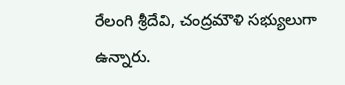రేలంగి శ్రీదేవి, చంద్రమౌళి సభ్యులుగా ఉన్నారు.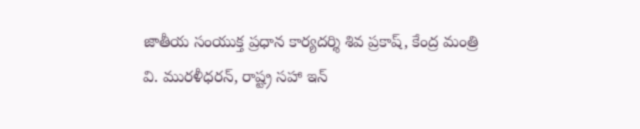జాతీయ సంయుక్త ప్రధాన కార్యదర్శి శివ ప్రకాష్, కేంద్ర మంత్రి వి. మురళీధరన్, రాష్ట్ర సహా ఇన్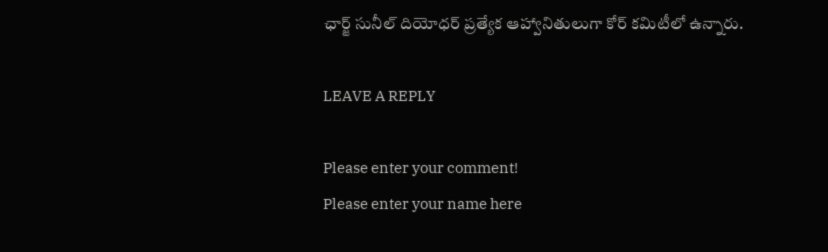ఛార్జ్ సునీల్ దియోధర్ ప్రత్యేక ఆహ్వానితులుగా కోర్ కమిటీలో ఉన్నారు.

LEAVE A REPLY

Please enter your comment!
Please enter your name here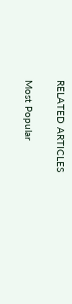RELATED ARTICLES

Most Popular